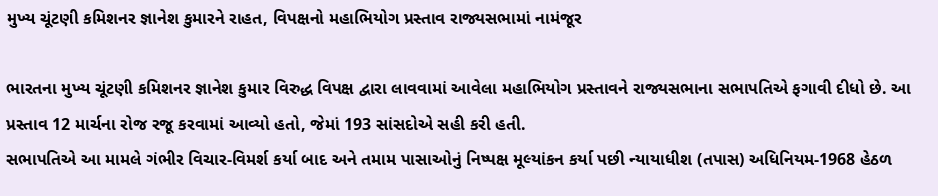મુખ્ય ચૂંટણી કમિશનર જ્ઞાનેશ કુમારને રાહત, વિપક્ષનો મહાભિયોગ પ્રસ્તાવ રાજ્યસભામાં નામંજૂર

ભારતના મુખ્ય ચૂંટણી કમિશનર જ્ઞાનેશ કુમાર વિરુદ્ધ વિપક્ષ દ્વારા લાવવામાં આવેલા મહાભિયોગ પ્રસ્તાવને રાજ્યસભાના સભાપતિએ ફગાવી દીધો છે. આ પ્રસ્તાવ 12 માર્ચના રોજ રજૂ કરવામાં આવ્યો હતો, જેમાં 193 સાંસદોએ સહી કરી હતી.
સભાપતિએ આ મામલે ગંભીર વિચાર-વિમર્શ કર્યા બાદ અને તમામ પાસાઓનું નિષ્પક્ષ મૂલ્યાંકન કર્યા પછી ન્યાયાધીશ (તપાસ) અધિનિયમ-1968 હેઠળ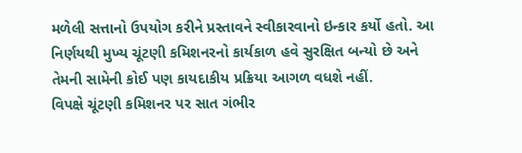મળેલી સત્તાનો ઉપયોગ કરીને પ્રસ્તાવને સ્વીકારવાનો ઇન્કાર કર્યો હતો. આ નિર્ણયથી મુખ્ય ચૂંટણી કમિશનરનો કાર્યકાળ હવે સુરક્ષિત બન્યો છે અને તેમની સામેની કોઈ પણ કાયદાકીય પ્રક્રિયા આગળ વધશે નહીં.
વિપક્ષે ચૂંટણી કમિશનર પર સાત ગંભીર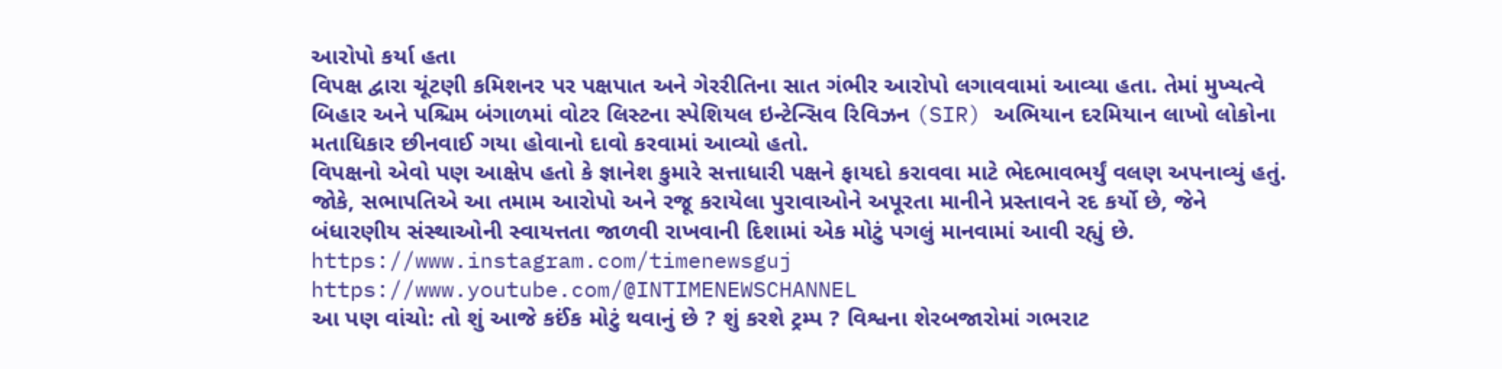આરોપો કર્યા હતા
વિપક્ષ દ્વારા ચૂંટણી કમિશનર પર પક્ષપાત અને ગેરરીતિના સાત ગંભીર આરોપો લગાવવામાં આવ્યા હતા. તેમાં મુખ્યત્વે બિહાર અને પશ્ચિમ બંગાળમાં વોટર લિસ્ટના સ્પેશિયલ ઇન્ટેન્સિવ રિવિઝન (SIR) અભિયાન દરમિયાન લાખો લોકોના મતાધિકાર છીનવાઈ ગયા હોવાનો દાવો કરવામાં આવ્યો હતો.
વિપક્ષનો એવો પણ આક્ષેપ હતો કે જ્ઞાનેશ કુમારે સત્તાધારી પક્ષને ફાયદો કરાવવા માટે ભેદભાવભર્યું વલણ અપનાવ્યું હતું. જોકે, સભાપતિએ આ તમામ આરોપો અને રજૂ કરાયેલા પુરાવાઓને અપૂરતા માનીને પ્રસ્તાવને રદ કર્યો છે, જેને બંધારણીય સંસ્થાઓની સ્વાયત્તતા જાળવી રાખવાની દિશામાં એક મોટું પગલું માનવામાં આવી રહ્યું છે.
https://www.instagram.com/timenewsguj
https://www.youtube.com/@INTIMENEWSCHANNEL
આ પણ વાંચો: તો શું આજે કઈંક મોટું થવાનું છે ? શું કરશે ટ્રમ્પ ? વિશ્વના શેરબજારોમાં ગભરાટ